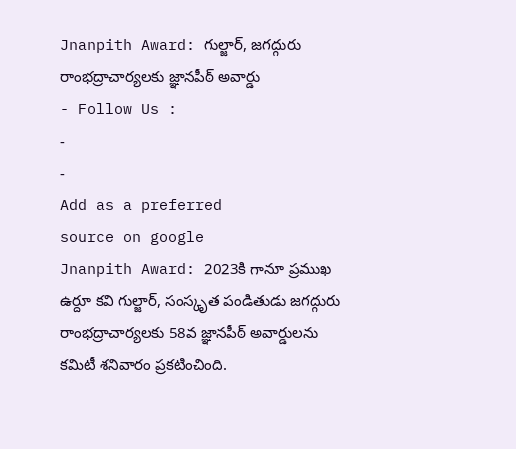Jnanpith Award: గుల్జార్, జగద్గురు రాంభద్రాచార్యలకు జ్ఞానపీఠ్ అవార్డు
- Follow Us :
-
-
Add as a preferred
source on google
Jnanpith Award: 2023కి గానూ ప్రముఖ ఉర్దూ కవి గుల్జార్, సంస్కృత పండితుడు జగద్గురు రాంభద్రాచార్యలకు 58వ జ్ఞానపీఠ్ అవార్డులను కమిటీ శనివారం ప్రకటించింది.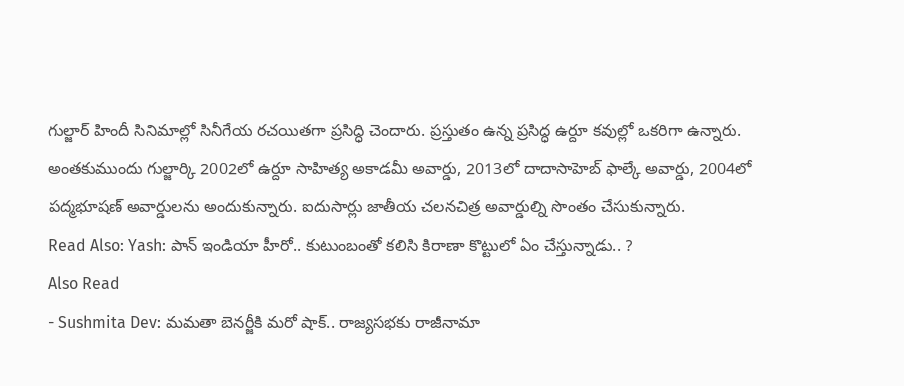గుల్జార్ హిందీ సినిమాల్లో సినీగేయ రచయితగా ప్రసిద్ధి చెందారు. ప్రస్తుతం ఉన్న ప్రసిద్ధ ఉర్దూ కవుల్లో ఒకరిగా ఉన్నారు. అంతకుముందు గుల్జార్కి 2002లో ఉర్దూ సాహిత్య అకాడమీ అవార్డు, 2013లో దాదాసాహెబ్ ఫాల్కే అవార్డు, 2004లో పద్మభూషణ్ అవార్డులను అందుకున్నారు. ఐదుసార్లు జాతీయ చలనచిత్ర అవార్డుల్ని సొంతం చేసుకున్నారు.
Read Also: Yash: పాన్ ఇండియా హీరో.. కుటుంబంతో కలిసి కిరాణా కొట్టులో ఏం చేస్తున్నాడు.. ?
Also Read
- Sushmita Dev: మమతా బెనర్జీకి మరో షాక్.. రాజ్యసభకు రాజీనామా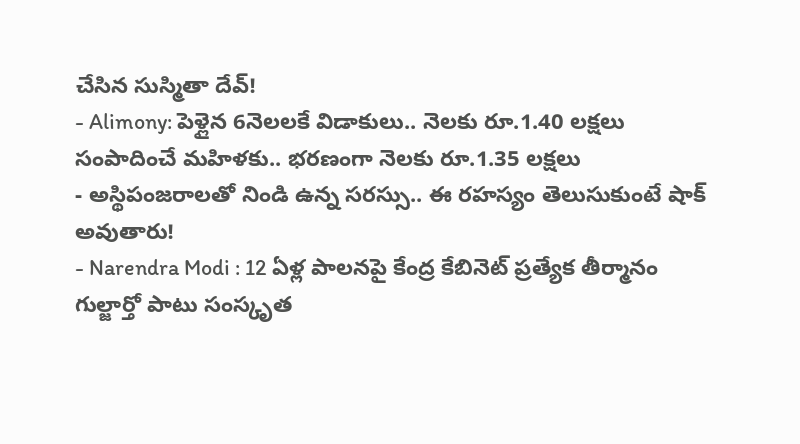చేసిన సుస్మితా దేవ్!
- Alimony: పెళ్లైన 6నెలలకే విడాకులు.. నెలకు రూ.1.40 లక్షలు సంపాదించే మహిళకు.. భరణంగా నెలకు రూ.1.35 లక్షలు
- అస్థిపంజరాలతో నిండి ఉన్న సరస్సు.. ఈ రహస్యం తెలుసుకుంటే షాక్ అవుతారు!
- Narendra Modi : 12 ఏళ్ల పాలనపై కేంద్ర కేబినెట్ ప్రత్యేక తీర్మానం
గుల్జార్తో పాటు సంస్కృత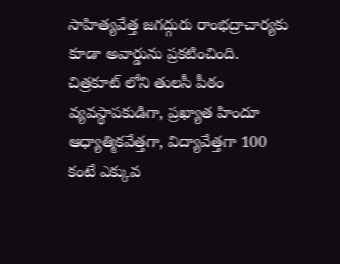సాహిత్యవేత్త జగద్గురు రాంభద్రాచార్యకు కూడా అవార్డును ప్రకటించింది. చిత్రకూట్ లోని తులసీ పీఠం వ్యవస్థాపకుడిగా, ప్రఖ్యాత హిందూ ఆధ్యాత్మికవేత్తగా, విద్యావేత్తగా 100 కంటే ఎక్కువ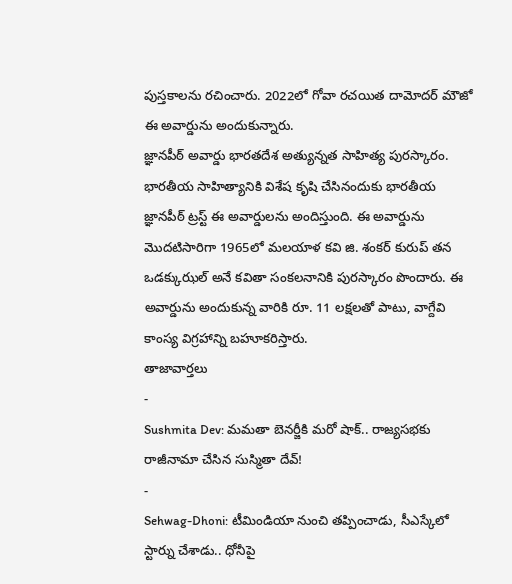పుస్తకాలను రచించారు. 2022లో గోవా రచయిత దామోదర్ మౌజో ఈ అవార్డును అందుకున్నారు.
జ్ఞానపీఠ్ అవార్డు భారతదేశ అత్యున్నత సాహిత్య పురస్కారం. భారతీయ సాహిత్యానికి విశేష కృషి చేసినందుకు భారతీయ జ్ఞానపీఠ్ ట్రస్ట్ ఈ అవార్డులను అందిస్తుంది. ఈ అవార్డును మొదటిసారిగా 1965లో మలయాళ కవి జి. శంకర్ కురుప్ తన ఒడక్కుఝల్ అనే కవితా సంకలనానికి పురస్కారం పొందారు. ఈ అవార్డును అందుకున్న వారికి రూ. 11 లక్షలతో పాటు, వాగ్దేవి కాంస్య విగ్రహాన్ని బహూకరిస్తారు.
తాజావార్తలు
-
Sushmita Dev: మమతా బెనర్జీకి మరో షాక్.. రాజ్యసభకు రాజీనామా చేసిన సుస్మితా దేవ్!
-
Sehwag-Dhoni: టీమిండియా నుంచి తప్పించాడు, సీఎస్కేలో స్టార్ను చేశాడు.. ధోనీపై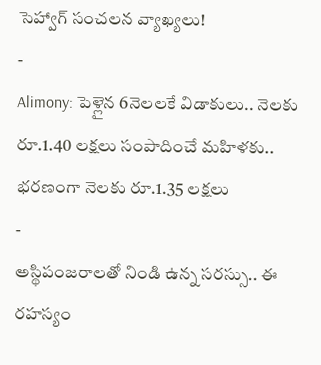సెహ్వాగ్ సంచలన వ్యాఖ్యలు!
-
Alimony: పెళ్లైన 6నెలలకే విడాకులు.. నెలకు రూ.1.40 లక్షలు సంపాదించే మహిళకు.. భరణంగా నెలకు రూ.1.35 లక్షలు
-
అస్థిపంజరాలతో నిండి ఉన్న సరస్సు.. ఈ రహస్యం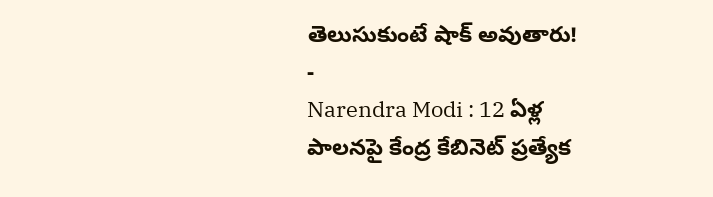తెలుసుకుంటే షాక్ అవుతారు!
-
Narendra Modi : 12 ఏళ్ల పాలనపై కేంద్ర కేబినెట్ ప్రత్యేక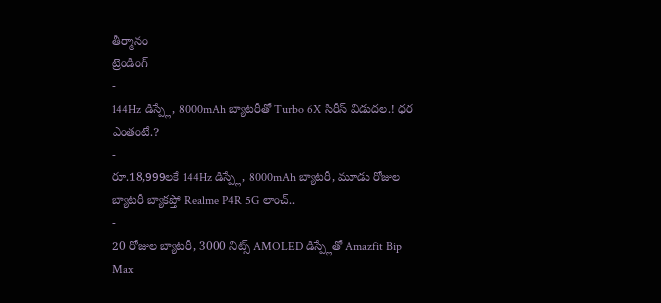తీర్మానం
ట్రెండింగ్
-
144Hz డిస్ప్లే, 8000mAh బ్యాటరీతో Turbo 6X సిరీస్ విడుదల.! ధర ఎంతంటే.?
-
రూ.18,999లకే 144Hz డిస్ప్లే, 8000mAh బ్యాటరీ, మూడు రోజుల బ్యాటరీ బ్యాకప్తో Realme P4R 5G లాంచ్..
-
20 రోజుల బ్యాటరీ, 3000 నిట్స్ AMOLED డిస్ప్లేతో Amazfit Bip Max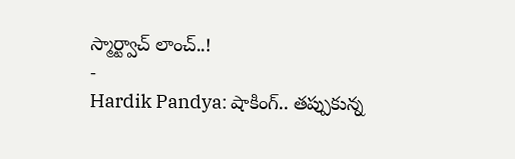స్మార్ట్వాచ్ లాంచ్..!
-
Hardik Pandya: షాకింగ్.. తప్పుకున్న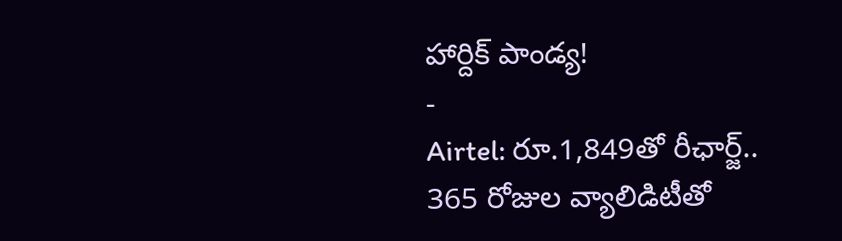హార్దిక్ పాండ్య!
-
Airtel: రూ.1,849తో రీఛార్జ్.. 365 రోజుల వ్యాలిడిటీతో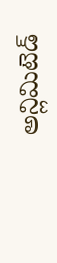అన్లిమిటెడ్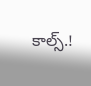కాల్స్.!